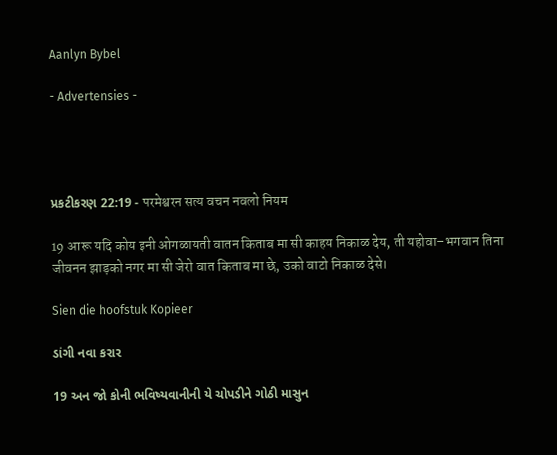Aanlyn Bybel

- Advertensies -




પ્રકટીકરણ 22:19 - परमेश्वरन सत्य वचन नवलो नियम

19 आरू यदि कोय इनी ओगळायती वातन किताब मा सी काहय निकाळ देय, ती यहोवा–भगवान तिना जीवनन झाड़को नगर मा सी जेरो वात किताब मा छे, उको वाटो निकाळ देसे।

Sien die hoofstuk Kopieer

ડાંગી નવા કરાર

19 અન જો કોની ભવિષ્યવાનીની યે ચોપડીને ગોઠી માસુન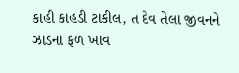કાહી કાહડી ટાકીલ, ત દેવ તેલા જીવનને ઝાડના ફળ ખાવ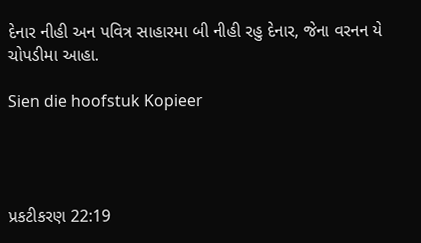દેનાર નીહી અન પવિત્ર સાહારમા બી નીહી રહુ દેનાર, જેના વરનન યે ચોપડીમા આહા.

Sien die hoofstuk Kopieer




પ્રકટીકરણ 22:19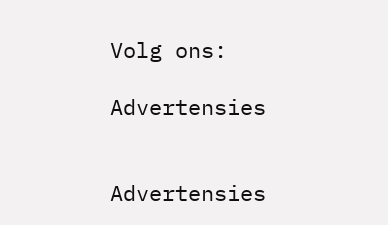Volg ons:

Advertensies


Advertensies